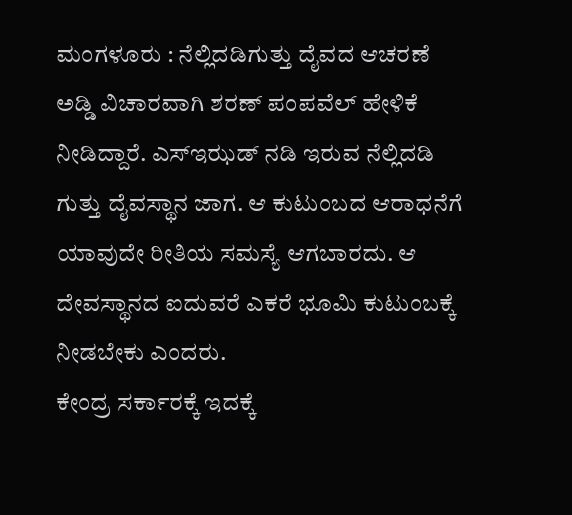ಮಂಗಳೂರು : ನೆಲ್ಲಿದಡಿಗುತ್ತು ದೈವದ ಆಚರಣೆ ಅಡ್ಡಿ ವಿಚಾರವಾಗಿ ಶರಣ್ ಪಂಪವೆಲ್ ಹೇಳಿಕೆ ನೀಡಿದ್ದಾರೆ. ಎಸ್ಇಝಡ್ ನಡಿ ಇರುವ ನೆಲ್ಲಿದಡಿ ಗುತ್ತು ದೈವಸ್ಥಾನ ಜಾಗ. ಆ ಕುಟುಂಬದ ಆರಾಧನೆಗೆ ಯಾವುದೇ ರೀತಿಯ ಸಮಸ್ಯೆ ಆಗಬಾರದು. ಆ ದೇವಸ್ಥಾನದ ಐದುವರೆ ಎಕರೆ ಭೂಮಿ ಕುಟುಂಬಕ್ಕೆ ನೀಡಬೇಕು ಎಂದರು.
ಕೇಂದ್ರ ಸರ್ಕಾರಕ್ಕೆ ಇದಕ್ಕೆ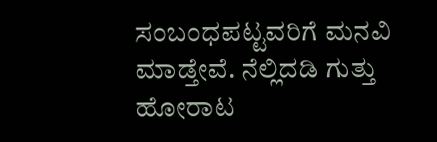ಸಂಬಂಧಪಟ್ಟವರಿಗೆ ಮನವಿ ಮಾಡ್ತೇವೆ. ನೆಲ್ಲಿದಡಿ ಗುತ್ತು ಹೋರಾಟ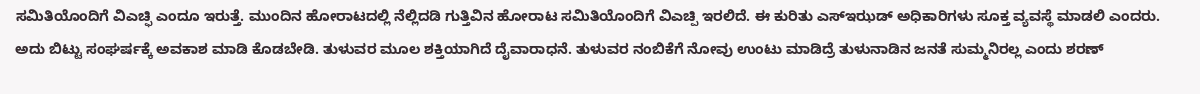ಸಮಿತಿಯೊಂದಿಗೆ ವಿಎಚ್ಫಿ ಎಂದೂ ಇರುತ್ತೆ. ಮುಂದಿನ ಹೋರಾಟದಲ್ಲಿ ನೆಲ್ಲಿದಡಿ ಗುತ್ತಿವಿನ ಹೋರಾಟ ಸಮಿತಿಯೊಂದಿಗೆ ವಿಎಚ್ಪಿ ಇರಲಿದೆ. ಈ ಕುರಿತು ಎಸ್ಇಝಡ್ ಅಧಿಕಾರಿಗಳು ಸೂಕ್ತ ವ್ಯವಸ್ಥೆ ಮಾಡಲಿ ಎಂದರು.
ಅದು ಬಿಟ್ಟು ಸಂಘರ್ಷಕ್ಕೆ ಅವಕಾಶ ಮಾಡಿ ಕೊಡಬೇಡಿ. ತುಳುವರ ಮೂಲ ಶಕ್ತಿಯಾಗಿದೆ ದೈವಾರಾಧನೆ. ತುಳುವರ ನಂಬಿಕೆಗೆ ನೋವು ಉಂಟು ಮಾಡಿದ್ರೆ ತುಳುನಾಡಿನ ಜನತೆ ಸುಮ್ಮನಿರಲ್ಲ ಎಂದು ಶರಣ್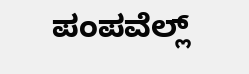ಪಂಪವೆಲ್ಲ್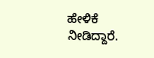ಹೇಳಿಕೆ ನೀಡಿದ್ದಾರೆ.